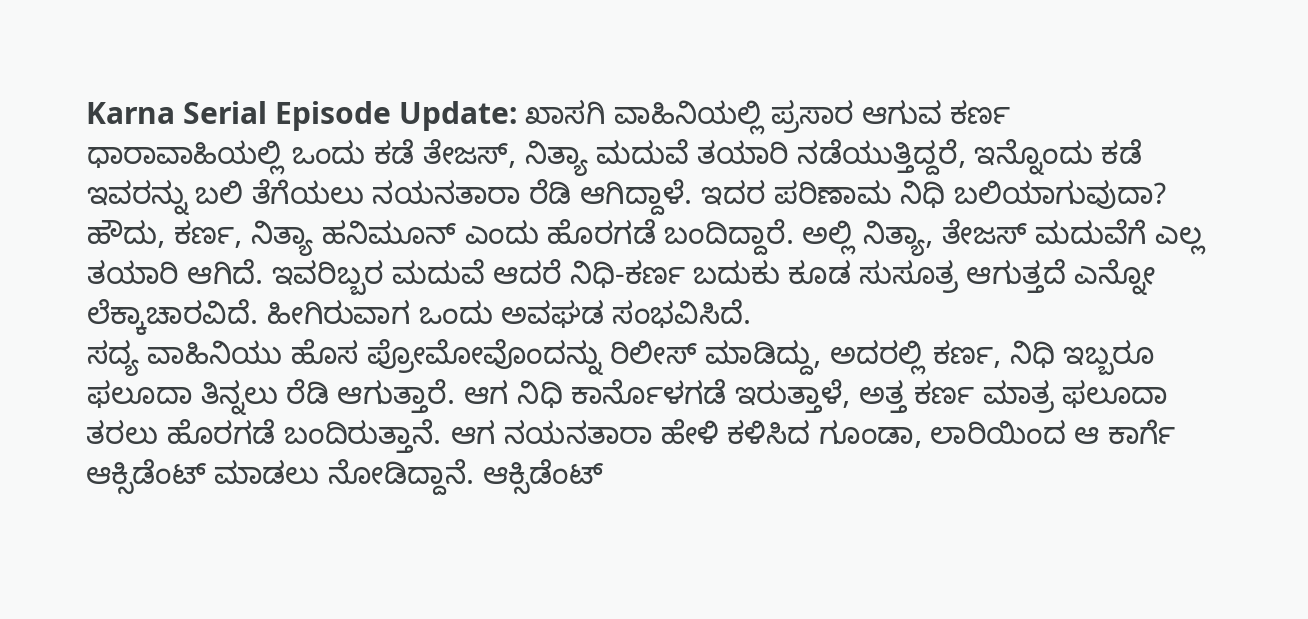Karna Serial Episode Update: ಖಾಸಗಿ ವಾಹಿನಿಯಲ್ಲಿ ಪ್ರಸಾರ ಆಗುವ ಕರ್ಣ ಧಾರಾವಾಹಿಯಲ್ಲಿ ಒಂದು ಕಡೆ ತೇಜಸ್, ನಿತ್ಯಾ ಮದುವೆ ತಯಾರಿ ನಡೆಯುತ್ತಿದ್ದರೆ, ಇನ್ನೊಂದು ಕಡೆ ಇವರನ್ನು ಬಲಿ ತೆಗೆಯಲು ನಯನತಾರಾ ರೆಡಿ ಆಗಿದ್ದಾಳೆ. ಇದರ ಪರಿಣಾಮ ನಿಧಿ ಬಲಿಯಾಗುವುದಾ?
ಹೌದು, ಕರ್ಣ, ನಿತ್ಯಾ ಹನಿಮೂನ್ ಎಂದು ಹೊರಗಡೆ ಬಂದಿದ್ದಾರೆ. ಅಲ್ಲಿ ನಿತ್ಯಾ, ತೇಜಸ್ ಮದುವೆಗೆ ಎಲ್ಲ ತಯಾರಿ ಆಗಿದೆ. ಇವರಿಬ್ಬರ ಮದುವೆ ಆದರೆ ನಿಧಿ-ಕರ್ಣ ಬದುಕು ಕೂಡ ಸುಸೂತ್ರ ಆಗುತ್ತದೆ ಎನ್ನೋ ಲೆಕ್ಕಾಚಾರವಿದೆ. ಹೀಗಿರುವಾಗ ಒಂದು ಅವಘಡ ಸಂಭವಿಸಿದೆ.
ಸದ್ಯ ವಾಹಿನಿಯು ಹೊಸ ಪ್ರೋಮೋವೊಂದನ್ನು ರಿಲೀಸ್ ಮಾಡಿದ್ದು, ಅದರಲ್ಲಿ ಕರ್ಣ, ನಿಧಿ ಇಬ್ಬರೂ ಫಲೂದಾ ತಿನ್ನಲು ರೆಡಿ ಆಗುತ್ತಾರೆ. ಆಗ ನಿಧಿ ಕಾರ್ನೊಳಗಡೆ ಇರುತ್ತಾಳೆ, ಅತ್ತ ಕರ್ಣ ಮಾತ್ರ ಫಲೂದಾ ತರಲು ಹೊರಗಡೆ ಬಂದಿರುತ್ತಾನೆ. ಆಗ ನಯನತಾರಾ ಹೇಳಿ ಕಳಿಸಿದ ಗೂಂಡಾ, ಲಾರಿಯಿಂದ ಆ ಕಾರ್ಗೆ ಆಕ್ಸಿಡೆಂಟ್ ಮಾಡಲು ನೋಡಿದ್ದಾನೆ. ಆಕ್ಸಿಡೆಂಟ್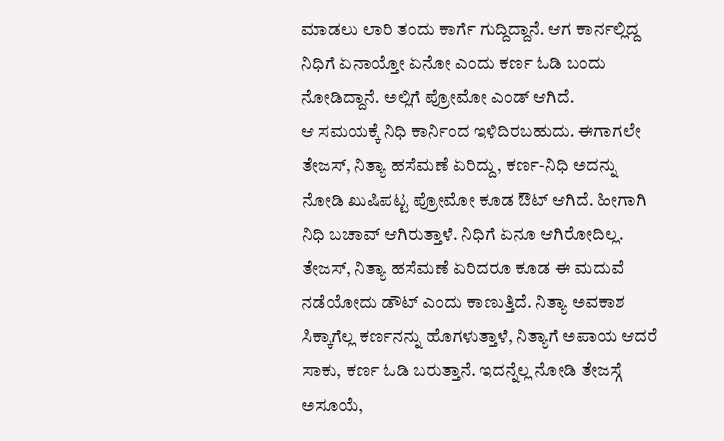ಮಾಡಲು ಲಾರಿ ತಂದು ಕಾರ್ಗೆ ಗುದ್ದಿದ್ದಾನೆ. ಆಗ ಕಾರ್ನಲ್ಲಿದ್ದ ನಿಧಿಗೆ ಏನಾಯ್ತೋ ಏನೋ ಎಂದು ಕರ್ಣ ಓಡಿ ಬಂದು ನೋಡಿದ್ದಾನೆ. ಅಲ್ಲಿಗೆ ಪ್ರೋಮೋ ಎಂಡ್ ಆಗಿದೆ.
ಆ ಸಮಯಕ್ಕೆ ನಿಧಿ ಕಾರ್ನಿಂದ ಇಳಿದಿರಬಹುದು. ಈಗಾಗಲೇ ತೇಜಸ್, ನಿತ್ಯಾ ಹಸೆಮಣೆ ಏರಿದ್ದು, ಕರ್ಣ-ನಿಧಿ ಅದನ್ನು ನೋಡಿ ಖುಷಿಪಟ್ಟ ಪ್ರೋಮೋ ಕೂಡ ಔಟ್ ಆಗಿದೆ. ಹೀಗಾಗಿ ನಿಧಿ ಬಚಾವ್ ಆಗಿರುತ್ತಾಳೆ. ನಿಧಿಗೆ ಏನೂ ಆಗಿರೋದಿಲ್ಲ.
ತೇಜಸ್, ನಿತ್ಯಾ ಹಸೆಮಣೆ ಏರಿದರೂ ಕೂಡ ಈ ಮದುವೆ ನಡೆಯೋದು ಡೌಟ್ ಎಂದು ಕಾಣುತ್ತಿದೆ. ನಿತ್ಯಾ ಅವಕಾಶ ಸಿಕ್ಕಾಗೆಲ್ಲ ಕರ್ಣನನ್ನು ಹೊಗಳುತ್ತಾಳೆ, ನಿತ್ಯಾಗೆ ಅಪಾಯ ಆದರೆ ಸಾಕು, ಕರ್ಣ ಓಡಿ ಬರುತ್ತಾನೆ. ಇದನ್ನೆಲ್ಲ ನೋಡಿ ತೇಜಸ್ಗೆ ಅಸೂಯೆ,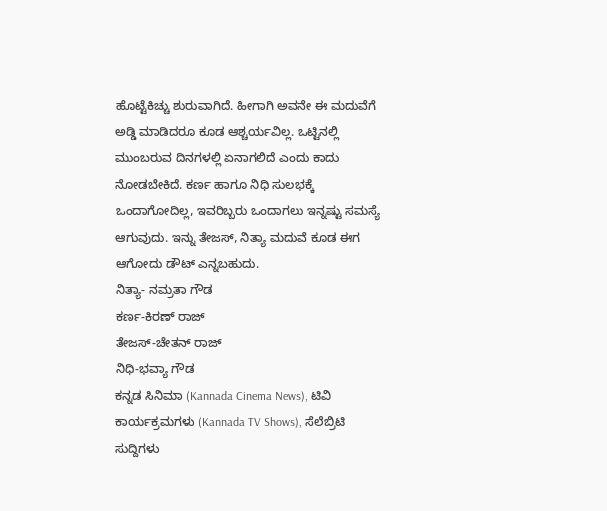ಹೊಟ್ಟೆಕಿಚ್ಚು ಶುರುವಾಗಿದೆ. ಹೀಗಾಗಿ ಅವನೇ ಈ ಮದುವೆಗೆ ಅಡ್ಡಿ ಮಾಡಿದರೂ ಕೂಡ ಆಶ್ಚರ್ಯವಿಲ್ಲ. ಒಟ್ಟಿನಲ್ಲಿ ಮುಂಬರುವ ದಿನಗಳಲ್ಲಿ ಏನಾಗಲಿದೆ ಎಂದು ಕಾದು ನೋಡಬೇಕಿದೆ. ಕರ್ಣ ಹಾಗೂ ನಿಧಿ ಸುಲಭಕ್ಕೆ ಒಂದಾಗೋದಿಲ್ಲ, ಇವರಿಬ್ಬರು ಒಂದಾಗಲು ಇನ್ನಷ್ಟು ಸಮಸ್ಯೆ ಆಗುವುದು. ಇನ್ನು ತೇಜಸ್, ನಿತ್ಯಾ ಮದುವೆ ಕೂಡ ಈಗ ಆಗೋದು ಡೌಟ್ ಎನ್ನಬಹುದು.
ನಿತ್ಯಾ- ನಮ್ರತಾ ಗೌಡ
ಕರ್ಣ-ಕಿರಣ್ ರಾಜ್
ತೇಜಸ್-ಚೇತನ್ ರಾಜ್
ನಿಧಿ-ಭವ್ಯಾ ಗೌಡ
ಕನ್ನಡ ಸಿನಿಮಾ (Kannada Cinema News), ಟಿವಿ ಕಾರ್ಯಕ್ರಮಗಳು (Kannada TV Shows), ಸೆಲೆಬ್ರಿಟಿ ಸುದ್ದಿಗಳು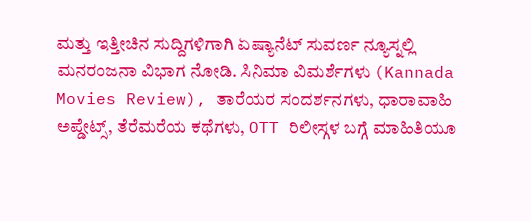ಮತ್ತು ಇತ್ತೀಚಿನ ಸುದ್ದಿಗಳಿಗಾಗಿ ಏಷ್ಯಾನೆಟ್ ಸುವರ್ಣ ನ್ಯೂಸ್ನಲ್ಲಿ ಮನರಂಜನಾ ವಿಭಾಗ ನೋಡಿ. ಸಿನಿಮಾ ವಿಮರ್ಶೆಗಳು (Kannada Movies Review), ತಾರೆಯರ ಸಂದರ್ಶನಗಳು, ಧಾರಾವಾಹಿ ಅಪ್ಡೇಟ್ಸ್, ತೆರೆಮರೆಯ ಕಥೆಗಳು, OTT ರಿಲೀಸ್ಗಳ ಬಗ್ಗೆ ಮಾಹಿತಿಯೂ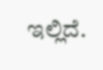ಇಲ್ಲಿದೆ.